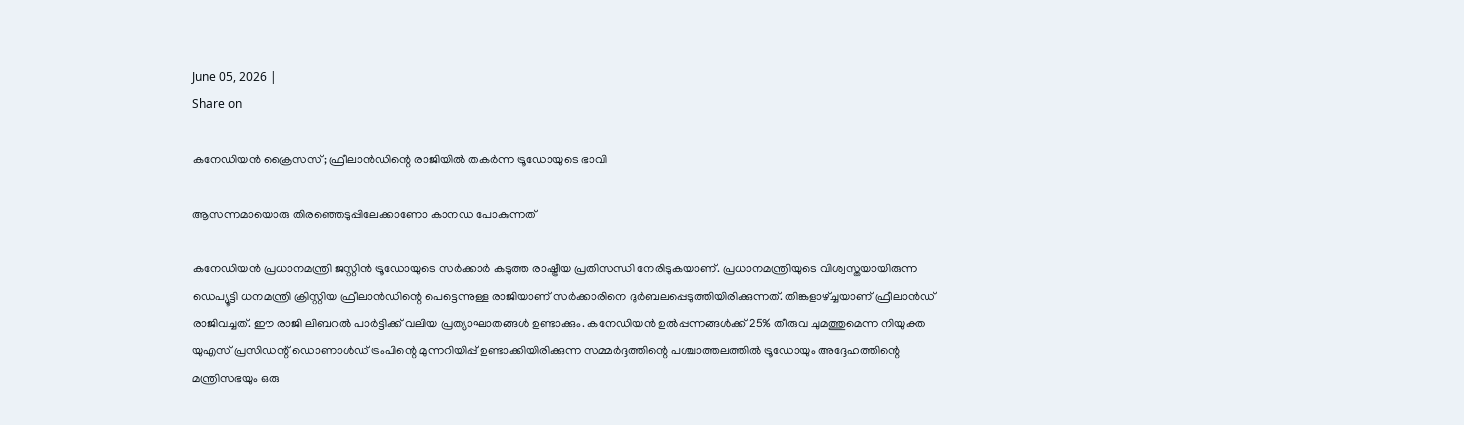June 05, 2026 |
Share on

കനേഡിയന്‍ ക്രൈസസ്; ഫ്രീലാന്‍ഡിന്റെ രാജിയില്‍ തകര്‍ന്ന ട്രൂഡോയുടെ ഭാവി

ആസന്നമായൊരു തിരഞ്ഞെടുപ്പിലേക്കാണോ കാനഡ പോകുന്നത്

കനേഡിയന്‍ പ്രധാനമന്ത്രി ജസ്റ്റിന്‍ ട്രൂഡോയുടെ സര്‍ക്കാര്‍ കടുത്ത രാഷ്ട്രീയ പ്രതിസന്ധി നേരിടുകയാണ്. പ്രധാനമന്ത്രിയുടെ വിശ്വസ്തയായിരുന്ന ഡെപ്യൂട്ടി ധനമന്ത്രി ക്രിസ്റ്റിയ ഫ്രീലാന്‍ഡിന്റെ പെട്ടെന്നുള്ള രാജിയാണ് സര്‍ക്കാരിനെ ദുര്‍ബലപ്പെടുത്തിയിരിക്കുന്നത്. തിങ്കളാഴ്ച്ചയാണ് ഫ്രീലാന്‍ഡ് രാജിവച്ചത്. ഈ രാജി ലിബറല്‍ പാര്‍ട്ടിക്ക് വലിയ പ്രത്യാഘാതങ്ങള്‍ ഉണ്ടാക്കും. കനേഡിയന്‍ ഉല്‍പ്പന്നങ്ങള്‍ക്ക് 25% തീരുവ ചുമത്തുമെന്ന നിയുക്ത യുഎസ് പ്രസിഡന്റ് ഡൊണാള്‍ഡ് ട്രംപിന്റെ മുന്നറിയിപ്പ് ഉണ്ടാക്കിയിരിക്കുന്ന സമ്മര്‍ദ്ദത്തിന്റെ പശ്ചാത്തലത്തില്‍ ട്രൂഡോയും അദ്ദേഹത്തിന്റെ മന്ത്രിസഭയും ഒരു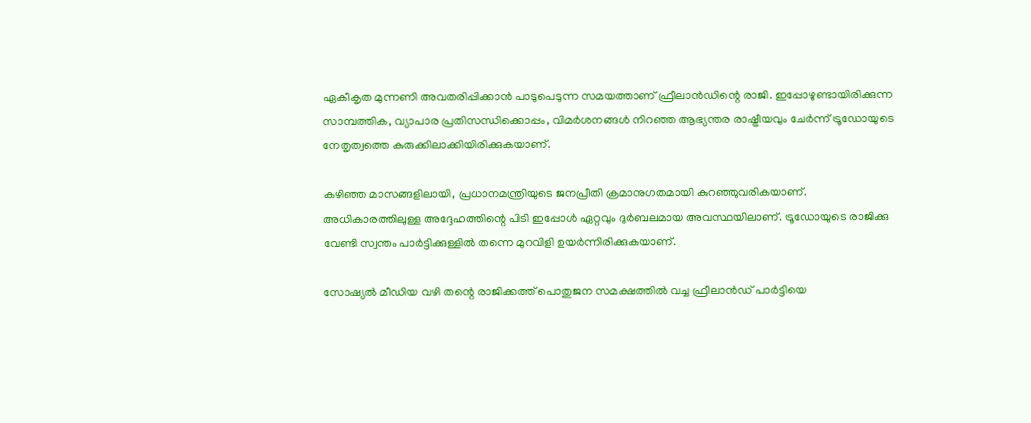ഏകീകൃത മുന്നണി അവതരിപ്പിക്കാന്‍ പാടുപെടുന്ന സമയത്താണ് ഫ്രീലാന്‍ഡിന്റെ രാജി. ഇപ്പോഴുണ്ടായിരിക്കുന്ന സാമ്പത്തിക, വ്യാപാര പ്രതിസന്ധിക്കൊപ്പം, വിമര്‍ശനങ്ങള്‍ നിറഞ്ഞ ആഭ്യന്തര രാഷ്ട്രീയവും ചേര്‍ന്ന് ട്രൂഡോയുടെ നേതൃത്വത്തെ കുരുക്കിലാക്കിയിരിക്കുകയാണ്.

കഴിഞ്ഞ മാസങ്ങളിലായി, പ്രധാനമന്ത്രിയുടെ ജനപ്രീതി ക്രമാനുഗതമായി കുറഞ്ഞുവരികയാണ്. അധികാരത്തിലുള്ള അദ്ദേഹത്തിന്റെ പിടി ഇപ്പോള്‍ ഏറ്റവും ദുര്‍ബലമായ അവസ്ഥയിലാണ്. ട്രൂഡോയുടെ രാജിക്കു വേണ്ടി സ്വന്തം പാര്‍ട്ടിക്കുള്ളില്‍ തന്നെ മുറവിളി ഉയര്‍ന്നിരിക്കുകയാണ്.

സോഷ്യല്‍ മീഡിയ വഴി തന്റെ രാജിക്കത്ത് പൊതുജന സമക്ഷത്തില്‍ വച്ച ഫ്രീലാന്‍ഡ് പാര്‍ട്ടിയെ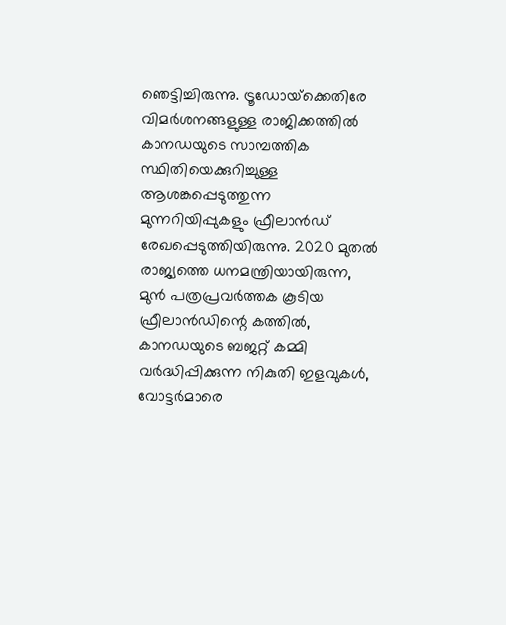ഞെട്ടിച്ചിരുന്നു. ട്രൂഡോയ്‌ക്കെതിരേ വിമര്‍ശനങ്ങളുള്ള രാജിക്കത്തില്‍ കാനഡയുടെ സാമ്പത്തിക സ്ഥിതിയെക്കുറിച്ചുള്ള ആശങ്കപ്പെടുത്തുന്ന മുന്നറിയിപ്പുകളും ഫ്രീലാന്‍ഡ് രേഖപ്പെടുത്തിയിരുന്നു. 2020 മുതല്‍ രാജ്യത്തെ ധനമന്ത്രിയായിരുന്ന, മുന്‍ പത്രപ്രവര്‍ത്തക കൂടിയ ഫ്രീലാന്‍ഡിന്റെ കത്തില്‍, കാനഡയുടെ ബജറ്റ് കമ്മി വര്‍ദ്ധിപ്പിക്കുന്ന നികുതി ഇളവുകള്‍, വോട്ടര്‍മാരെ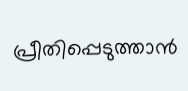പ്രീതിപ്പെടുത്താന്‍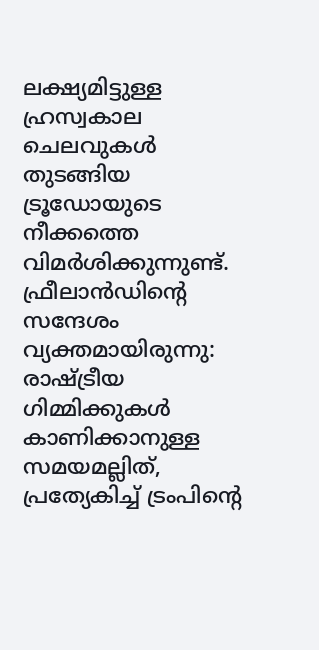ലക്ഷ്യമിട്ടുള്ള ഹ്രസ്വകാല ചെലവുകള്‍ തുടങ്ങിയ ട്രൂഡോയുടെ നീക്കത്തെ വിമര്‍ശിക്കുന്നുണ്ട്. ഫ്രീലാന്‍ഡിന്റെ സന്ദേശം വ്യക്തമായിരുന്നു: രാഷ്ട്രീയ ഗിമ്മിക്കുകള്‍ കാണിക്കാനുള്ള സമയമല്ലിത്, പ്രത്യേകിച്ച് ട്രംപിന്റെ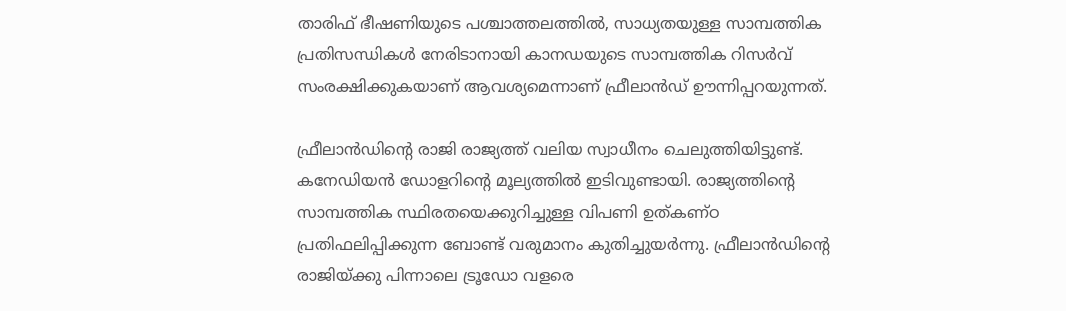താരിഫ് ഭീഷണിയുടെ പശ്ചാത്തലത്തില്‍, സാധ്യതയുള്ള സാമ്പത്തിക പ്രതിസന്ധികള്‍ നേരിടാനായി കാനഡയുടെ സാമ്പത്തിക റിസര്‍വ് സംരക്ഷിക്കുകയാണ് ആവശ്യമെന്നാണ് ഫ്രീലാന്‍ഡ് ഊന്നിപ്പറയുന്നത്.

ഫ്രീലാന്‍ഡിന്റെ രാജി രാജ്യത്ത് വലിയ സ്വാധീനം ചെലുത്തിയിട്ടുണ്ട്. കനേഡിയന്‍ ഡോളറിന്റെ മൂല്യത്തില്‍ ഇടിവുണ്ടായി. രാജ്യത്തിന്റെ സാമ്പത്തിക സ്ഥിരതയെക്കുറിച്ചുള്ള വിപണി ഉത്കണ്ഠ പ്രതിഫലിപ്പിക്കുന്ന ബോണ്ട് വരുമാനം കുതിച്ചുയര്‍ന്നു. ഫ്രീലാന്‍ഡിന്റെ രാജിയ്ക്കു പിന്നാലെ ട്രൂഡോ വളരെ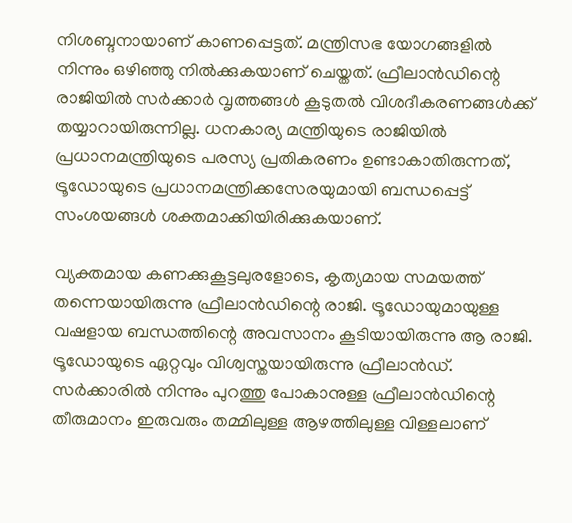നിശബ്ദനായാണ് കാണപ്പെട്ടത്. മന്ത്രിസഭ യോഗങ്ങളില്‍ നിന്നും ഒഴിഞ്ഞു നില്‍ക്കുകയാണ് ചെയ്തത്. ഫ്രീലാന്‍ഡിന്റെ രാജിയില്‍ സര്‍ക്കാര്‍ വൃത്തങ്ങള്‍ കൂടുതല്‍ വിശദീകരണങ്ങള്‍ക്ക് തയ്യാറായിരുന്നില്ല. ധനകാര്യ മന്ത്രിയുടെ രാജിയില്‍ പ്രധാനമന്ത്രിയുടെ പരസ്യ പ്രതികരണം ഉണ്ടാകാതിരുന്നത്, ട്രൂഡോയുടെ പ്രധാനമന്ത്രിക്കസേരയുമായി ബന്ധപ്പെട്ട് സംശയങ്ങള്‍ ശക്തമാക്കിയിരിക്കുകയാണ്.

വ്യക്തമായ കണക്കുകൂട്ടലുരളോടെ, കൃത്യമായ സമയത്ത് തന്നെയായിരുന്നു ഫ്രീലാന്‍ഡിന്റെ രാജി. ട്രൂഡോയുമായുള്ള വഷളായ ബന്ധത്തിന്റെ അവസാനം കൂടിയായിരുന്നു ആ രാജി. ട്രൂഡോയുടെ ഏറ്റവും വിശ്വസ്തയായിരുന്നു ഫ്രീലാന്‍ഡ്. സര്‍ക്കാരില്‍ നിന്നും പുറത്തു പോകാനുള്ള ഫ്രീലാന്‍ഡിന്റെ തീരുമാനം ഇരുവരും തമ്മിലുള്ള ആഴത്തിലുള്ള വിള്ളലാണ്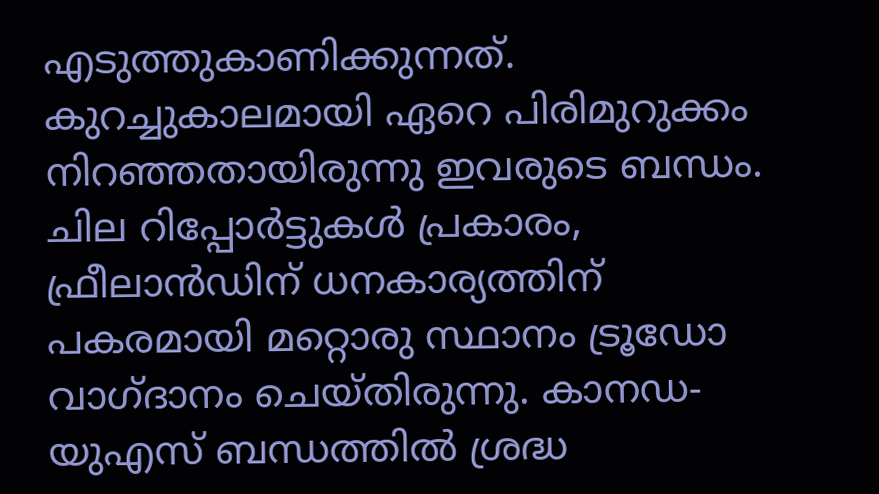എടുത്തുകാണിക്കുന്നത്. കുറച്ചുകാലമായി ഏറെ പിരിമുറുക്കം നിറഞ്ഞതായിരുന്നു ഇവരുടെ ബന്ധം. ചില റിപ്പോര്‍ട്ടുകള്‍ പ്രകാരം, ഫ്രീലാന്‍ഡിന് ധനകാര്യത്തിന് പകരമായി മറ്റൊരു സ്ഥാനം ട്രൂഡോ വാഗ്ദാനം ചെയ്തിരുന്നു. കാനഡ-യുഎസ് ബന്ധത്തില്‍ ശ്രദ്ധ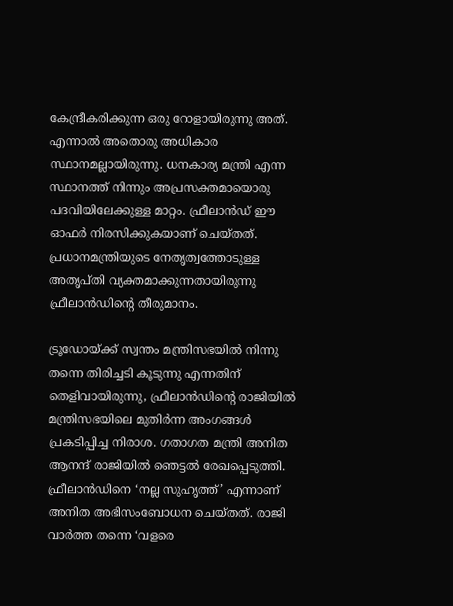കേന്ദ്രീകരിക്കുന്ന ഒരു റോളായിരുന്നു അത്. എന്നാല്‍ അതൊരു അധികാര സ്ഥാനമല്ലായിരുന്നു. ധനകാര്യ മന്ത്രി എന്ന സ്ഥാനത്ത് നിന്നും അപ്രസക്തമായൊരു പദവിയിലേക്കുള്ള മാറ്റം. ഫ്രീലാന്‍ഡ് ഈ ഓഫര്‍ നിരസിക്കുകയാണ് ചെയ്തത്. പ്രധാനമന്ത്രിയുടെ നേതൃത്വത്തോടുള്ള അതൃപ്തി വ്യക്തമാക്കുന്നതായിരുന്നു ഫ്രീലാന്‍ഡിന്റെ തീരുമാനം.

ട്രൂഡോയ്ക്ക് സ്വന്തം മന്ത്രിസഭയില്‍ നിന്നു തന്നെ തിരിച്ചടി കൂടുന്നു എന്നതിന് തെളിവായിരുന്നു, ഫ്രീലാന്‍ഡിന്റെ രാജിയില്‍ മന്ത്രിസഭയിലെ മുതിര്‍ന്ന അംഗങ്ങള്‍ പ്രകടിപ്പിച്ച നിരാശ. ഗതാഗത മന്ത്രി അനിത ആനന്ദ് രാജിയില്‍ ഞെട്ടല്‍ രേഖപ്പെടുത്തി. ഫ്രീലാന്‍ഡിനെ ‘നല്ല സുഹൃത്ത്’ എന്നാണ് അനിത അഭിസംബോധന ചെയ്തത്. രാജി വാര്‍ത്ത തന്നെ ‘വളരെ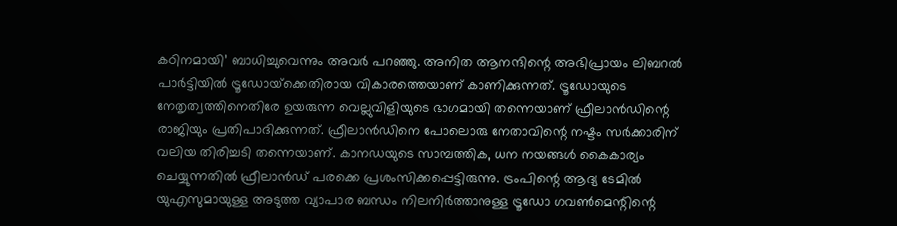കഠിനമായി’ ബാധിച്ചുവെന്നും അവര്‍ പറഞ്ഞു. അനിത ആനന്ദിന്റെ അഭിപ്രായം ലിബറല്‍ പാര്‍ട്ടിയില്‍ ട്രൂഡോയ്‌ക്കെതിരായ വികാരത്തെയാണ് കാണിക്കുന്നത്. ട്രൂഡോയുടെ നേതൃത്വത്തിനെതിരേ ഉയരുന്ന വെല്ലുവിളിയുടെ ഭാഗമായി തന്നെയാണ് ഫ്രീലാന്‍ഡിന്റെ രാജിയും പ്രതിപാദിക്കുന്നത്. ഫ്രീലാന്‍ഡിനെ പോലൊരു നേതാവിന്റെ നഷ്ടം സര്‍ക്കാരിന് വലിയ തിരിച്ചടി തന്നെയാണ്. കാനഡയുടെ സാമ്പത്തിക, ധന നയങ്ങള്‍ കൈകാര്യം ചെയ്യുന്നതില്‍ ഫ്രീലാന്‍ഡ് പരക്കെ പ്രശംസിക്കപ്പെട്ടിരുന്നു. ട്രംപിന്റെ ആദ്യ ടേമില്‍ യുഎസുമായുള്ള അടുത്ത വ്യാപാര ബന്ധം നിലനിര്‍ത്താനുള്ള ട്രൂഡോ ഗവണ്‍മെന്റിന്റെ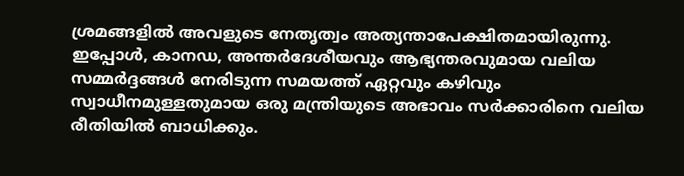ശ്രമങ്ങളില്‍ അവളുടെ നേതൃത്വം അത്യന്താപേക്ഷിതമായിരുന്നു. ഇപ്പോള്‍, കാനഡ, അന്തര്‍ദേശീയവും ആഭ്യന്തരവുമായ വലിയ സമ്മര്‍ദ്ദങ്ങള്‍ നേരിടുന്ന സമയത്ത് ഏറ്റവും കഴിവും സ്വാധീനമുള്ളതുമായ ഒരു മന്ത്രിയുടെ അഭാവം സര്‍ക്കാരിനെ വലിയ രീതിയില്‍ ബാധിക്കും.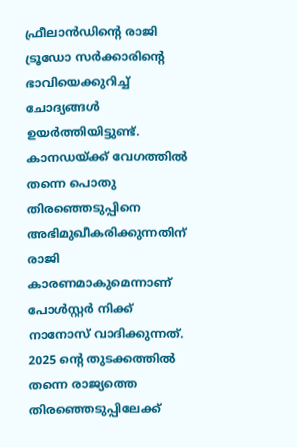ഫ്രീലാന്‍ഡിന്റെ രാജി ട്രൂഡോ സര്‍ക്കാരിന്റെ ഭാവിയെക്കുറിച്ച് ചോദ്യങ്ങള്‍ ഉയര്‍ത്തിയിട്ടുണ്ട്. കാനഡയ്ക്ക് വേഗത്തില്‍ തന്നെ പൊതു തിരഞ്ഞെടുപ്പിനെ അഭിമുഖീകരിക്കുന്നതിന് രാജി കാരണമാകുമെന്നാണ് പോള്‍സ്റ്റര്‍ നിക്ക് നാനോസ് വാദിക്കുന്നത്. 2025 ന്റെ തുടക്കത്തില്‍ തന്നെ രാജ്യത്തെ തിരഞ്ഞെടുപ്പിലേക്ക്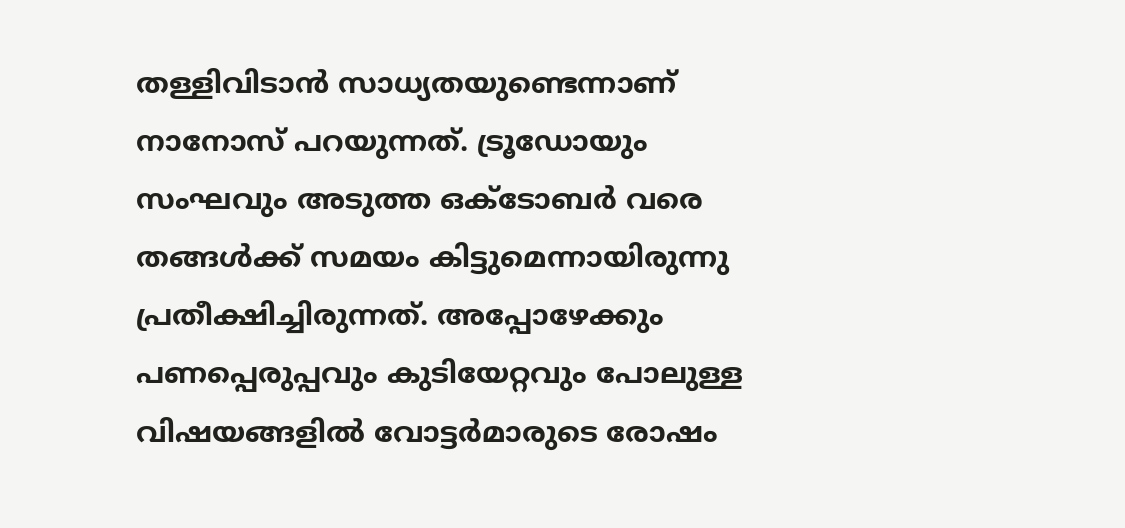തള്ളിവിടാന്‍ സാധ്യതയുണ്ടെന്നാണ് നാനോസ് പറയുന്നത്. ട്രൂഡോയും സംഘവും അടുത്ത ഒക്ടോബര്‍ വരെ തങ്ങള്‍ക്ക് സമയം കിട്ടുമെന്നായിരുന്നു പ്രതീക്ഷിച്ചിരുന്നത്. അപ്പോഴേക്കും പണപ്പെരുപ്പവും കുടിയേറ്റവും പോലുള്ള വിഷയങ്ങളില്‍ വോട്ടര്‍മാരുടെ രോഷം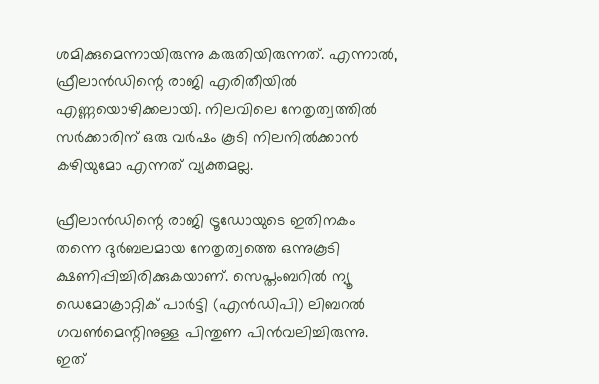ശമിക്കുമെന്നായിരുന്നു കരുതിയിരുന്നത്. എന്നാല്‍, ഫ്രീലാന്‍ഡിന്റെ രാജി എരിതീയില്‍ എണ്ണയൊഴിക്കലായി. നിലവിലെ നേതൃത്വത്തില്‍ സര്‍ക്കാരിന് ഒരു വര്‍ഷം കൂടി നിലനില്‍ക്കാന്‍ കഴിയുമോ എന്നത് വ്യക്തമല്ല.

ഫ്രീലാന്‍ഡിന്റെ രാജി ട്രൂഡോയുടെ ഇതിനകം തന്നെ ദുര്‍ബലമായ നേതൃത്വത്തെ ഒന്നുകൂടി ക്ഷണിപ്പിച്ചിരിക്കുകയാണ്. സെപ്തംബറില്‍ ന്യൂ ഡെമോക്രാറ്റിക് പാര്‍ട്ടി (എന്‍ഡിപി) ലിബറല്‍ ഗവണ്‍മെന്റിനുള്ള പിന്തുണ പിന്‍വലിച്ചിരുന്നു. ഇത്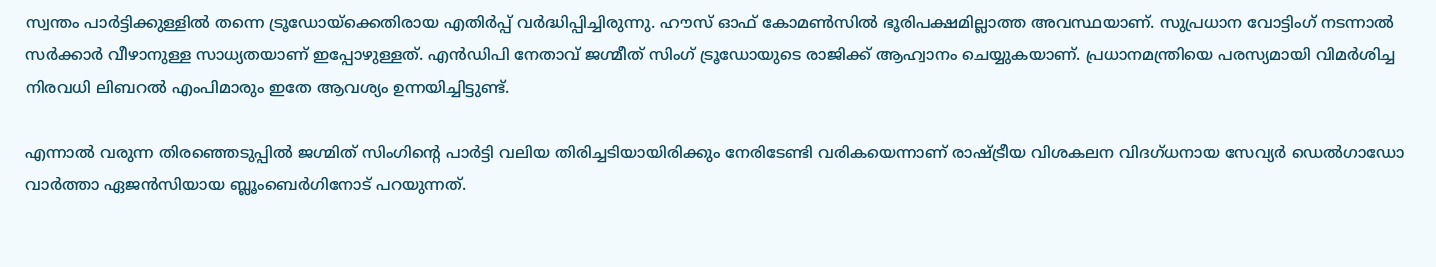സ്വന്തം പാര്‍ട്ടിക്കുള്ളില്‍ തന്നെ ട്രൂഡോയ്‌ക്കെതിരായ എതിര്‍പ്പ് വര്‍ദ്ധിപ്പിച്ചിരുന്നു. ഹൗസ് ഓഫ് കോമണ്‍സില്‍ ഭൂരിപക്ഷമില്ലാത്ത അവസ്ഥയാണ്. സുപ്രധാന വോട്ടിംഗ് നടന്നാല്‍ സര്‍ക്കാര്‍ വീഴാനുള്ള സാധ്യതയാണ് ഇപ്പോഴുള്ളത്. എന്‍ഡിപി നേതാവ് ജഗ്മീത് സിംഗ് ട്രൂഡോയുടെ രാജിക്ക് ആഹ്വാനം ചെയ്യുകയാണ്. പ്രധാനമന്ത്രിയെ പരസ്യമായി വിമര്‍ശിച്ച നിരവധി ലിബറല്‍ എംപിമാരും ഇതേ ആവശ്യം ഉന്നയിച്ചിട്ടുണ്ട്.

എന്നാല്‍ വരുന്ന തിരഞ്ഞെടുപ്പില്‍ ജഗ്മിത് സിംഗിന്റെ പാര്‍ട്ടി വലിയ തിരിച്ചടിയായിരിക്കും നേരിടേണ്ടി വരികയെന്നാണ് രാഷ്ട്രീയ വിശകലന വിദഗ്ധനായ സേവ്യര്‍ ഡെല്‍ഗാഡോ വാര്‍ത്താ ഏജന്‍സിയായ ബ്ലൂംബെര്‍ഗിനോട് പറയുന്നത്.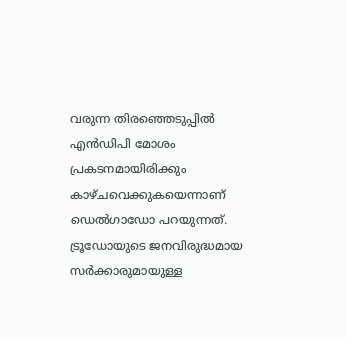വരുന്ന തിരഞ്ഞെടുപ്പില്‍ എന്‍ഡിപി മോശം പ്രകടനമായിരിക്കും കാഴ്ചവെക്കുകയെന്നാണ് ഡെല്‍ഗാഡോ പറയുന്നത്. ട്രൂഡോയുടെ ജനവിരുദ്ധമായ സര്‍ക്കാരുമായുള്ള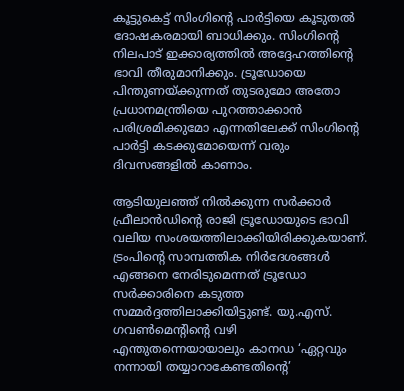കൂട്ടുകെട്ട് സിംഗിന്റെ പാര്‍ട്ടിയെ കൂടുതല്‍ ദോഷകരമായി ബാധിക്കും. സിംഗിന്റെ നിലപാട് ഇക്കാര്യത്തില്‍ അദ്ദേഹത്തിന്റെ ഭാവി തീരുമാനിക്കും. ട്രൂഡോയെ പിന്തുണയ്ക്കുന്നത് തുടരുമോ അതോ പ്രധാനമന്ത്രിയെ പുറത്താക്കാന്‍ പരിശ്രമിക്കുമോ എന്നതിലേക്ക് സിംഗിന്റെ പാര്‍ട്ടി കടക്കുമോയെന്ന് വരും ദിവസങ്ങളില്‍ കാണാം.

ആടിയുലഞ്ഞ് നില്‍ക്കുന്ന സര്‍ക്കാര്‍
ഫ്രീലാന്‍ഡിന്റെ രാജി ട്രൂഡോയുടെ ഭാവി വലിയ സംശയത്തിലാക്കിയിരിക്കുകയാണ്. ട്രംപിന്റെ സാമ്പത്തിക നിര്‍ദേശങ്ങള്‍ എങ്ങനെ നേരിടുമെന്നത് ട്രൂഡോ സര്‍ക്കാരിനെ കടുത്ത സമ്മര്‍ദ്ദത്തിലാക്കിയിട്ടുണ്ട്. യു.എസ്. ഗവണ്‍മെന്റിന്റെ വഴി എന്തുതന്നെയായാലും കാനഡ ‘ഏറ്റവും നന്നായി തയ്യാറാകേണ്ടതിന്റെ’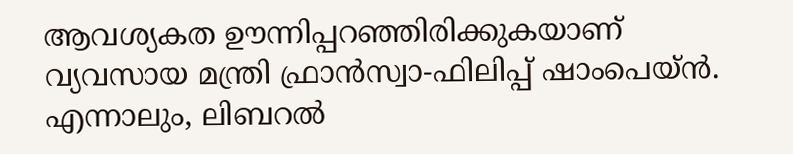ആവശ്യകത ഊന്നിപ്പറഞ്ഞിരിക്കുകയാണ് വ്യവസായ മന്ത്രി ഫ്രാന്‍സ്വാ-ഫിലിപ്പ് ഷാംപെയ്ന്‍. എന്നാലും, ലിബറല്‍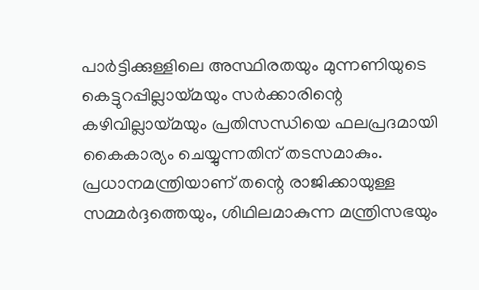പാര്‍ട്ടിക്കുള്ളിലെ അസ്ഥിരതയും മുന്നണിയുടെ കെട്ടുറപ്പില്ലായ്മയും സര്‍ക്കാരിന്റെ കഴിവില്ലായ്മയും പ്രതിസന്ധിയെ ഫലപ്രദമായി കൈകാര്യം ചെയ്യുന്നതിന് തടസമാകും. പ്രധാനമന്ത്രിയാണ് തന്റെ രാജിക്കായുള്ള സമ്മര്‍ദ്ദത്തെയും, ശിഥിലമാകുന്ന മന്ത്രിസഭയും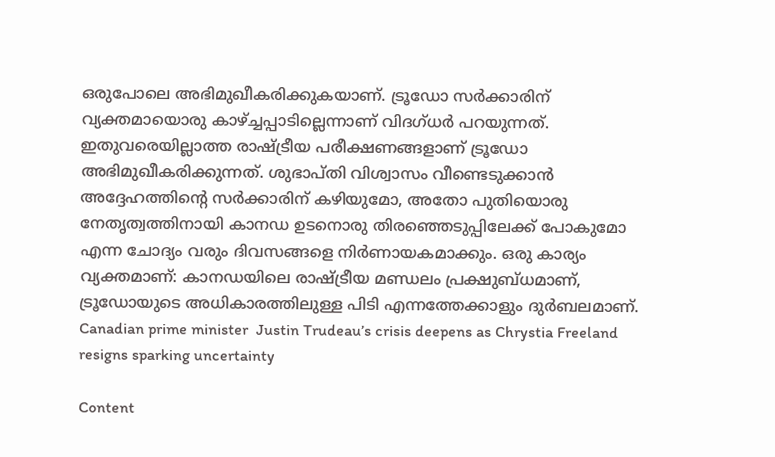ഒരുപോലെ അഭിമുഖീകരിക്കുകയാണ്. ട്രൂഡോ സര്‍ക്കാരിന് വ്യക്തമായൊരു കാഴ്ച്ചപ്പാടില്ലെന്നാണ് വിദഗ്ധര്‍ പറയുന്നത്. ഇതുവരെയില്ലാത്ത രാഷ്ട്രീയ പരീക്ഷണങ്ങളാണ് ട്രൂഡോ അഭിമുഖീകരിക്കുന്നത്. ശുഭാപ്തി വിശ്വാസം വീണ്ടെടുക്കാന്‍ അദ്ദേഹത്തിന്റെ സര്‍ക്കാരിന് കഴിയുമോ, അതോ പുതിയൊരു നേതൃത്വത്തിനായി കാനഡ ഉടനൊരു തിരഞ്ഞെടുപ്പിലേക്ക് പോകുമോ എന്ന ചോദ്യം വരും ദിവസങ്ങളെ നിര്‍ണായകമാക്കും. ഒരു കാര്യം വ്യക്തമാണ്: കാനഡയിലെ രാഷ്ട്രീയ മണ്ഡലം പ്രക്ഷുബ്ധമാണ്, ട്രൂഡോയുടെ അധികാരത്തിലുള്ള പിടി എന്നത്തേക്കാളും ദുര്‍ബലമാണ്. Canadian prime minister  Justin Trudeau’s crisis deepens as Chrystia Freeland resigns sparking uncertainty

Content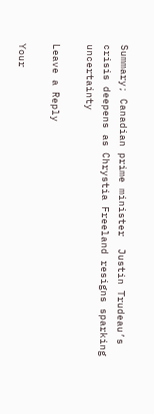Summary; Canadian prime minister  Justin Trudeau’s crisis deepens as Chrystia Freeland resigns sparking uncertainty

Leave a Reply

Your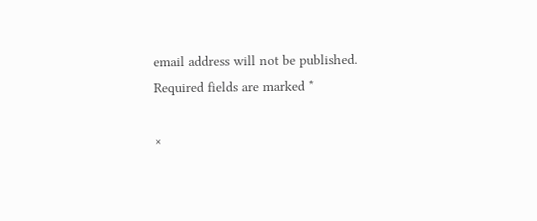email address will not be published. Required fields are marked *

×